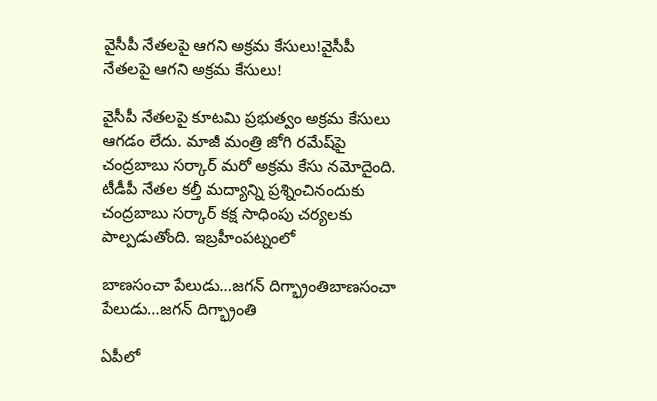వైసీపీ నేతలపై ఆగని అక్రమ కేసులు!వైసీపీ నేతలపై ఆగని అక్రమ కేసులు!

వైసీపీ నేతలపై కూటమి ప్రభుత్వం అక్రమ కేసులు ఆగడం లేదు. మాజీ మంత్రి జోగి రమేష్‌పై చంద్రబాబు సర్కార్‌ మరో అక్రమ కేసు నమోదైంది. టీడీపీ నేతల కల్తీ మద్యాన్ని ప్రశ్నించినందుకు చంద్రబాబు సర్కార్‌ కక్ష సాధింపు చర్యలకు పాల్పడుతోంది. ఇబ్రహీంపట్నంలో

బాణసంచా పేలుడు…జ‌గ‌న్ దిగ్భ్రాంతిబాణసంచా పేలుడు…జ‌గ‌న్ దిగ్భ్రాంతి

ఏపీలో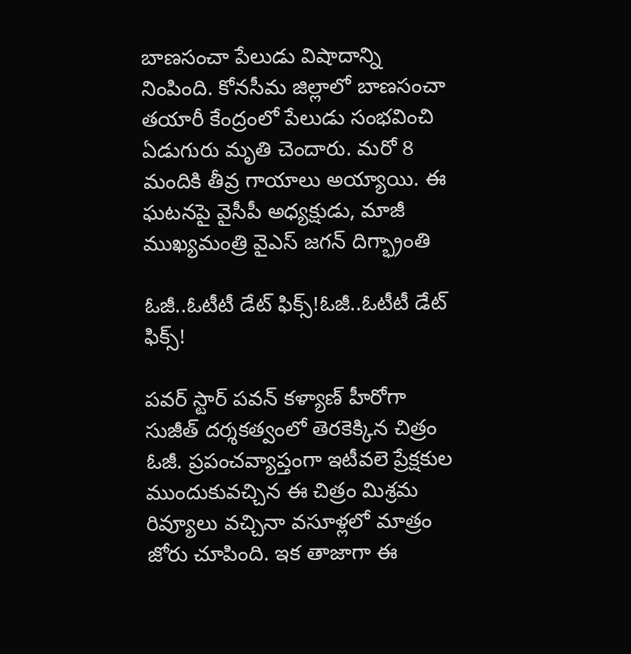బాణసంచా పేలుడు విషాదాన్ని నింపింది. కోనసీమ జిల్లాలో బాణసంచా తయారీ కేంద్రంలో పేలుడు సంభవించి ఏడుగురు మృతి చెందారు. మరో 8 మందికి తీవ్ర గాయాలు అయ్యాయి. ఈ ఘటనపై వైసీపీ అధ్య‌క్షుడు, మాజీ ముఖ్య‌మంత్రి వైఎస్ జ‌గ‌న్ దిగ్భ్రాంతి

ఓజీ..ఓటీటీ డేట్ ఫిక్స్!ఓజీ..ఓటీటీ డేట్ ఫిక్స్!

పవర్ స్టార్ పవన్ కళ్యాణ్ హీరోగా సుజీత్ దర్శకత్వంలో తెరకెక్కిన చిత్రం ఓజీ. ప్రపంచవ్యాప్తంగా ఇటీవలె ప్రేక్షకుల ముందుకువచ్చిన ఈ చిత్రం మిశ్రమ రివ్యూలు వచ్చినా వసూళ్లలో మాత్రం జోరు చూపింది. ఇక తాజాగా ఈ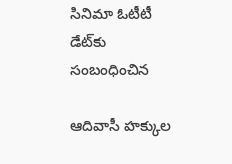సినిమా ఓటీటీ డేట్‌కు సంబంధించిన

ఆదివాసీ హక్కుల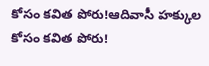కోసం కవిత పోరు!ఆదివాసీ హక్కుల కోసం కవిత పోరు!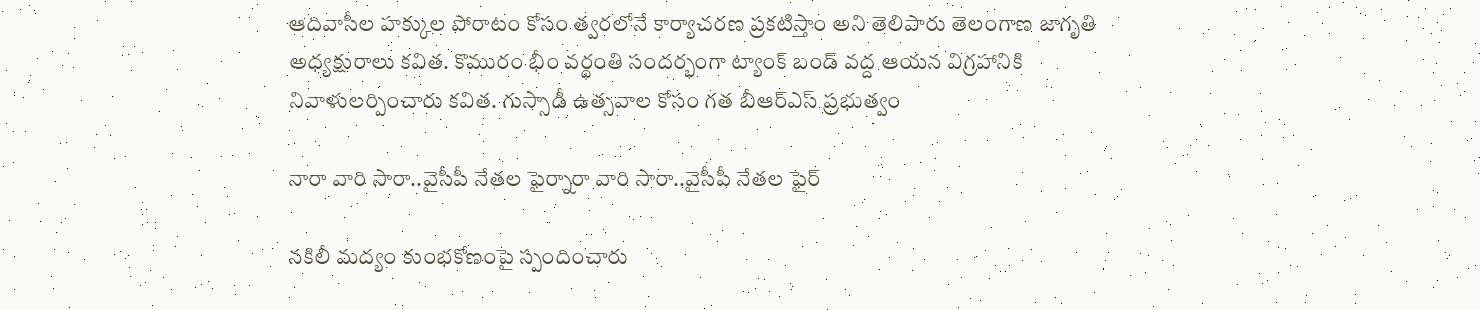ఆదివాసీల హక్కుల పోరాటం కోసం త్వరలోనే కార్యాచరణ ప్రకటిస్తాం అని తెలిపారు తెలంగాణ జాగృతి అధ్యక్షురాలు కవిత. కొమురం భీం వర్థంతి సందర్భంగా ట్యాంక్ బండ్ వద్ద ఆయన విగ్రహానికి నివాళులర్పించారు కవిత. గుస్సాడీ ఉత్సవాల కోసం గత బీఆర్ఎస్ ప్రభుత్వం

నారా వారి సారా..వైసీపీ నేతల ఫైర్నారా వారి సారా..వైసీపీ నేతల ఫైర్

నకిలీ మద్యం కుంభకోణంపై స్పందించారు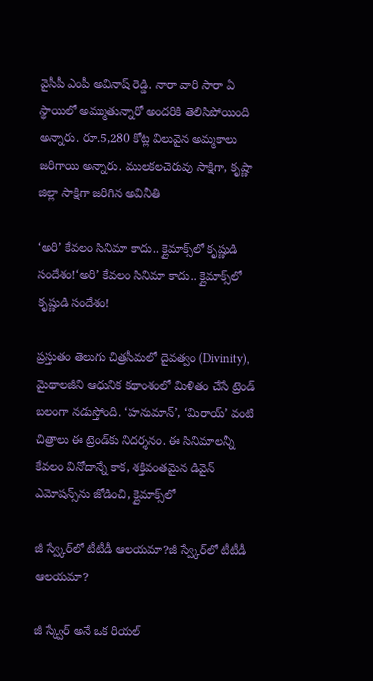వైసీపీ ఎంపీ అవినాష్ రెడ్డి. నారా వారి సారా ఏ స్థాయిలో అమ్ముతున్నారో అందరికి తెలిసిపోయింది అన్నారు. రూ.5,280 కోట్ల విలువైన అమ్మకాలు జరిగాయి అన్నారు. ములకలచెరువు సాక్షిగా, కృష్ణా జిల్లా సాక్షిగా జరిగిన అవినీతి

‘అరి’ కేవలం సినిమా కాదు.. క్లైమాక్స్‌లో కృష్ణుడి సందేశం!‘అరి’ కేవలం సినిమా కాదు.. క్లైమాక్స్‌లో కృష్ణుడి సందేశం!

ప్రస్తుతం తెలుగు చిత్రసీమలో దైవత్వం (Divinity), మైథాలజీని ఆధునిక కథాంశంలో మిళితం చేసే ట్రెండ్ బలంగా నడుస్తోంది. ‘హనుమాన్’, ‘మిరాయ్’ వంటి చిత్రాలు ఈ ట్రెండ్‌కు నిదర్శనం. ఈ సినిమాలన్నీ కేవలం వినోదాన్నే కాక, శక్తివంతమైన డివైన్ ఎమోషన్స్‌ను జోడించి, క్లైమాక్స్‌లో

జీ స్వ్కేర్‌లో టీటీడీ ఆలయమా?జీ స్వ్కేర్‌లో టీటీడీ ఆలయమా?

జీ స్క్వేర్ అనే ఒక రియల్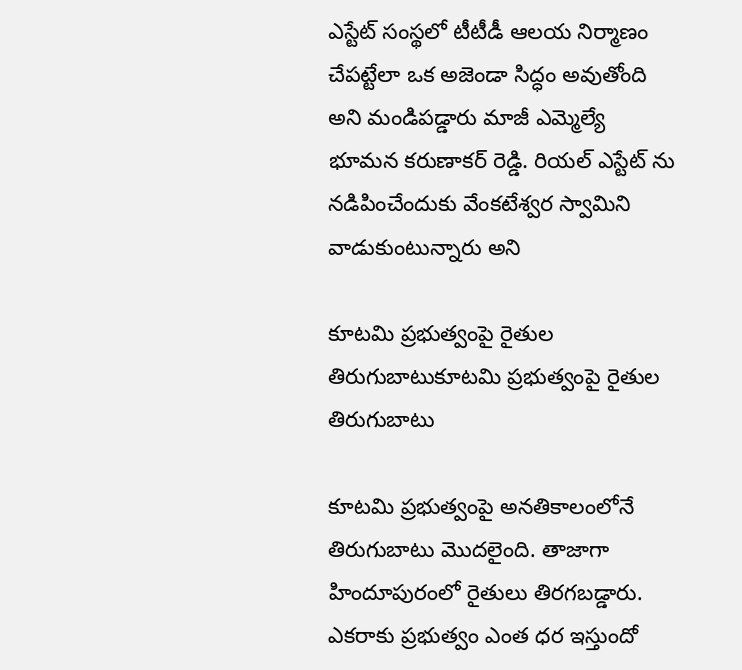ఎస్టేట్ సంస్థలో టీటీడీ ఆలయ నిర్మాణం చేపట్టేలా ఒక అజెండా సిద్ధం అవుతోంది అని మండిపడ్డారు మాజీ ఎమ్మెల్యే భూమన కరుణాకర్ రెడ్డి. రియల్ ఎస్టేట్ ను నడిపించేందుకు వేంకటేశ్వర స్వామిని వాడుకుంటున్నారు అని

కూటమి ప్రభుత్వంపై రైతుల తిరుగుబాటుకూటమి ప్రభుత్వంపై రైతుల తిరుగుబాటు

కూటమి ప్రభుత్వంపై అనతికాలంలోనే తిరుగుబాటు మొదలైంది. తాజాగా హిందూపురంలో రైతులు తిరగబడ్డారు. ఎకరాకు ప్రభుత్వం ఎంత ధర ఇస్తుందో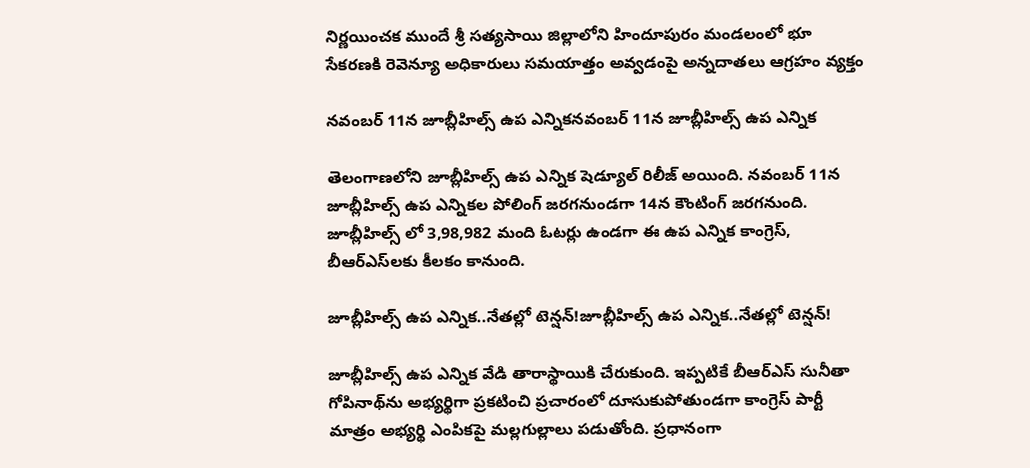నిర్ణయించక ముందే శ్రీ సత్యసాయి జిల్లాలోని హిందూపురం మండలంలో భూ సేకరణకి రెవెన్యూ అధికారులు సమయాత్తం అవ్వడంపై అన్నదాతలు ఆగ్రహం వ్యక్తం

నవంబర్ 11న జూబ్లీహిల్స్ ఉప ఎన్నికనవంబర్ 11న జూబ్లీహిల్స్ ఉప ఎన్నిక

తెలంగాణలోని జూబ్లీహిల్స్ ఉప ఎన్నిక షెడ్యూల్ రిలీజ్ అయింది. నవంబర్ 11న జూబ్లీహిల్స్ ఉప ఎన్నికల పోలింగ్ జరగనుండగా 14న కౌంటింగ్ జరగనుంది. జూబ్లీహిల్స్‌ లో 3,98,982 మంది ఓటర్లు ఉండగా ఈ ఉప ఎన్నిక కాంగ్రెస్, బీఆర్‌ఎస్‌లకు కీలకం కానుంది.

జూబ్లీహిల్స్‌ ఉప ఎన్నిక..నేతల్లో టెన్షన్!జూబ్లీహిల్స్‌ ఉప ఎన్నిక..నేతల్లో టెన్షన్!

జూబ్లీహిల్స్ ఉప ఎన్నిక వేడి తారాస్థాయికి చేరుకుంది. ఇప్పటికే బీఆర్ఎస్ సునీతా గోపినాథ్‌ను అభ్యర్థిగా ప్రకటించి ప్రచారంలో దూసుకుపోతుండగా కాంగ్రెస్ పార్టీ మాత్రం అభ్యర్థి ఎంపికపై మల్లగుల్లాలు పడుతోంది. ప్రధానంగా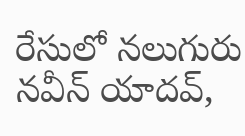రేసులో నలుగురు నవీన్‌ యాదవ్‌,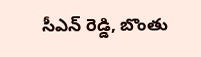సీఎన్‌ రెడ్డి, బొంతు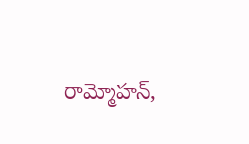రామ్మోహన్‌,